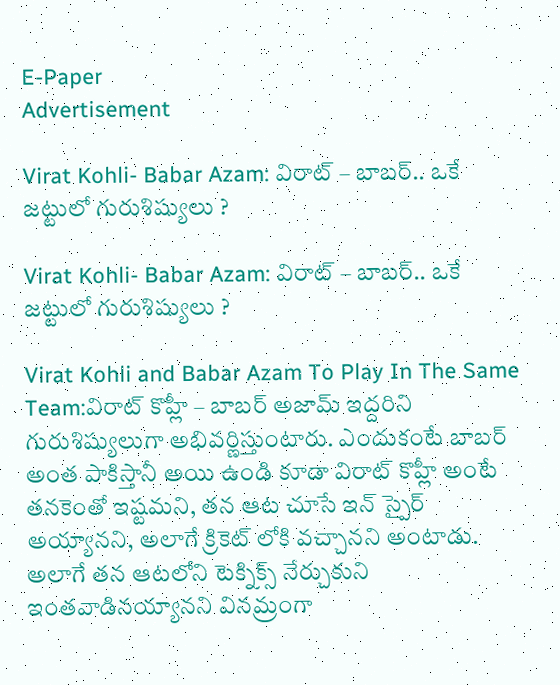E-Paper
Advertisement

Virat Kohli- Babar Azam: విరాట్ – బాబర్.. ఒకే జట్టులో గురుశిష్యులు ?

Virat Kohli- Babar Azam: విరాట్ – బాబర్.. ఒకే జట్టులో గురుశిష్యులు ?

Virat Kohli and Babar Azam To Play In The Same Team:విరాట్ కొహ్లీ – బాబర్ అజామ్ ఇద్దరిని గురుశిష్యులుగా అభివర్ణిస్తుంటారు. ఎందుకంటే బాబర్ అంత పాకిస్తానీ అయి ఉండి కూడా విరాట్ కొహ్లీ అంటే తనకెంతో ఇష్టమని, తన ఆట చూసే ఇన్ స్పైర్ అయ్యానని, అలాగే క్రికెట్ లోకి వచ్చానని అంటాడు. అలాగే తన ఆటలోని టెక్నిక్స్ నేర్చుకుని ఇంతవాడినయ్యానని వినమ్రంగా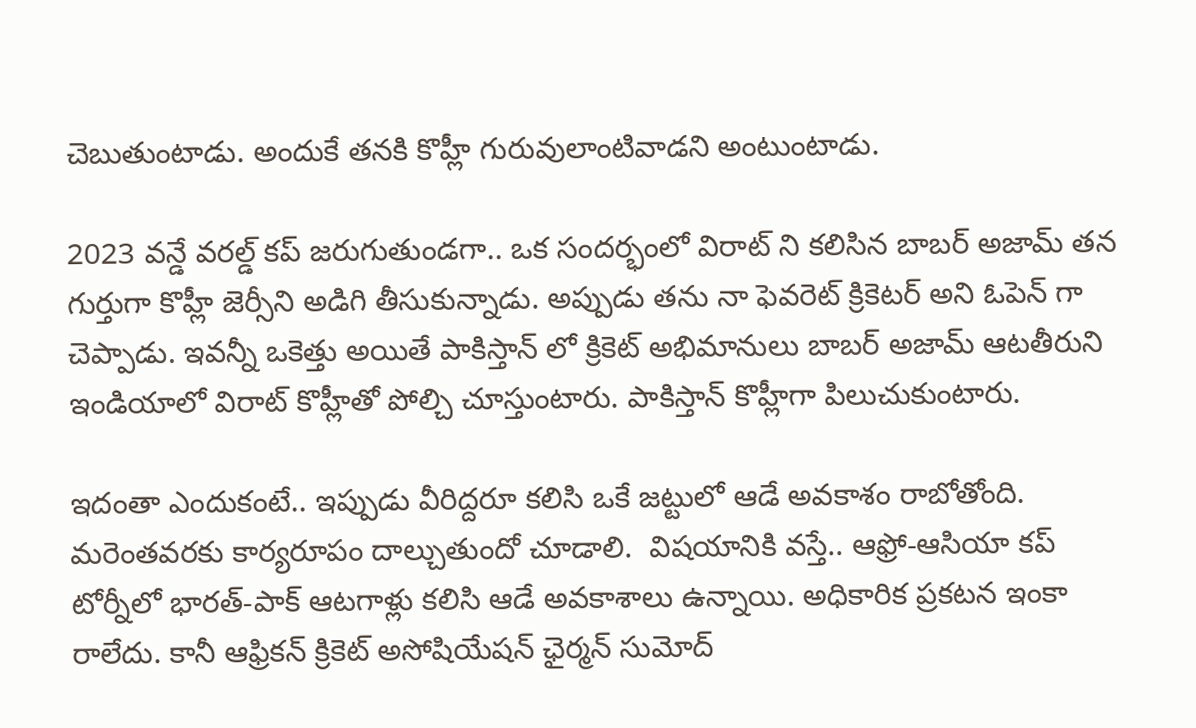చెబుతుంటాడు. అందుకే తనకి కొహ్లీ గురువులాంటివాడని అంటుంటాడు.

2023 వన్డే వరల్డ్ కప్ జరుగుతుండగా.. ఒక సందర్భంలో విరాట్ ని కలిసిన బాబర్ అజామ్ తన గుర్తుగా కొహ్లీ జెర్సీని అడిగి తీసుకున్నాడు. అప్పుడు తను నా ఫెవరెట్ క్రికెటర్ అని ఓపెన్ గా చెప్పాడు. ఇవన్నీ ఒకెత్తు అయితే పాకిస్తాన్ లో క్రికెట్ అభిమానులు బాబర్ అజామ్ ఆటతీరుని ఇండియాలో విరాట్ కొహ్లీతో పోల్చి చూస్తుంటారు. పాకిస్తాన్ కొహ్లీగా పిలుచుకుంటారు.

ఇదంతా ఎందుకంటే.. ఇప్పుడు వీరిద్దరూ కలిసి ఒకే జట్టులో ఆడే అవకాశం రాబోతోంది. మరెంతవరకు కార్యరూపం దాల్చుతుందో చూడాలి.  విషయానికి వస్తే.. ఆఫ్రో-ఆసియా కప్ టోర్నీలో భారత్-పాక్ ఆటగాళ్లు కలిసి ఆడే అవకాశాలు ఉన్నాయి. అధికారిక ప్రకటన ఇంకా రాలేదు. కానీ ఆఫ్రికన్ క్రికెట్ అసోషియేషన్ ఛైర్మన్ సుమోద్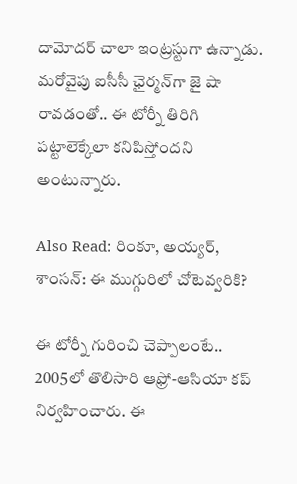దామోదర్ చాలా ఇంట్రస్టుగా ఉన్నాడు. మరోవైపు ఐసీసీ ఛైర్మన్‌గా జై షా రావడంతో.. ఈ టోర్నీ తిరిగి పట్టాలెక్కేలా కనిపిస్తోందని అంటున్నారు.

Also Read: రింకూ, అయ్యర్, శాంసన్: ఈ ముగ్గురిలో చోటెవ్వరికి?

ఈ టోర్నీ గురించి చెప్పాలంటే.. 2005లో తొలిసారి ఆఫ్రో-ఆసియా కప్ నిర్వహించారు. ఈ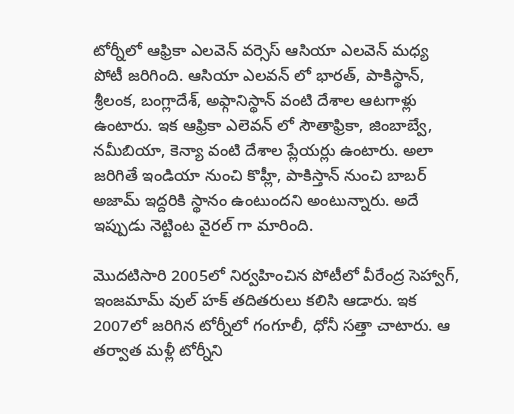టోర్నీలో ఆఫ్రికా ఎలవెన్ వర్సెస్ ఆసియా ఎలవెన్ మధ్య పోటీ జరిగింది. ఆసియా ఎలవన్ లో భారత్, పాకిస్థాన్, శ్రీలంక, బంగ్లాదేశ్, అఫ్గానిస్థాన్ వంటి దేశాల ఆటగాళ్లు ఉంటారు. ఇక ఆఫ్రికా ఎలెవన్ లో సౌతాఫ్రికా, జింబాబ్వే, నమీబియా, కెన్యా వంటి దేశాల ప్లేయర్లు ఉంటారు. అలా జరిగితే ఇండియా నుంచి కొహ్లీ, పాకిస్తాన్ నుంచి బాబర్ అజామ్ ఇద్దరికి స్థానం ఉంటుందని అంటున్నారు. అదే ఇప్పుడు నెట్టింట వైరల్ గా మారింది.

మొదటిసారి 2005లో నిర్వహించిన పోటీలో వీరేంద్ర సెహ్వాగ్, ఇంజమామ్ వుల్ హక్ తదితరులు కలిసి ఆడారు. ఇక 2007లో జరిగిన టోర్నీలో గంగూలీ, ధోనీ సత్తా చాటారు. ఆ తర్వాత మళ్లీ టోర్నీని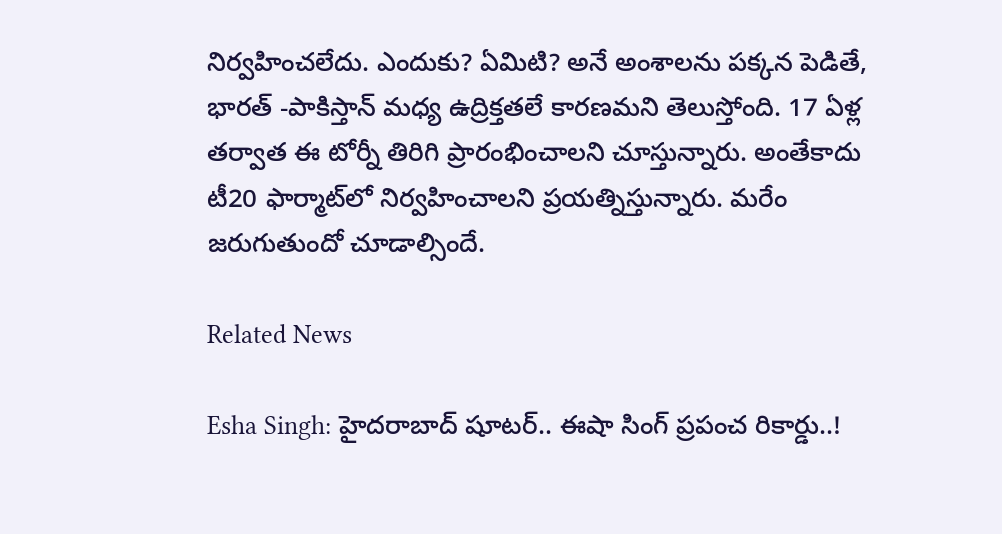నిర్వహించలేదు. ఎందుకు? ఏమిటి? అనే అంశాలను పక్కన పెడితే, భారత్ -పాకిస్తాన్ మధ్య ఉద్రిక్తతలే కారణమని తెలుస్తోంది. 17 ఏళ్ల తర్వాత ఈ టోర్నీ తిరిగి ప్రారంభించాలని చూస్తున్నారు. అంతేకాదు టీ20 ఫార్మాట్‌లో నిర్వహించాలని ప్రయత్నిస్తున్నారు. మరేం జరుగుతుందో చూడాల్సిందే.

Related News

Esha Singh: హైదరాబాద్ షూటర్.. ఈషా సింగ్ ప్రపంచ రికార్డు..!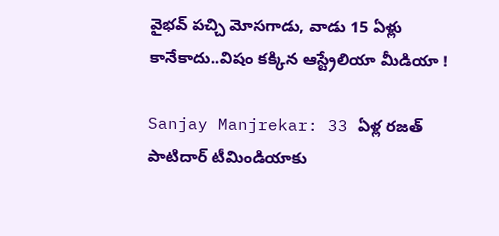వైభ‌వ్ ప‌చ్చి మోస‌గాడు, వాడు 15 ఏళ్లు కానేకాదు..విషం క‌క్కిన ఆస్ట్రేలియా మీడియా !

Sanjay Manjrekar: 33 ఏళ్ల ర‌జ‌త్ పాటిదార్ టీమిండియాకు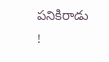ప‌నికిరాడు !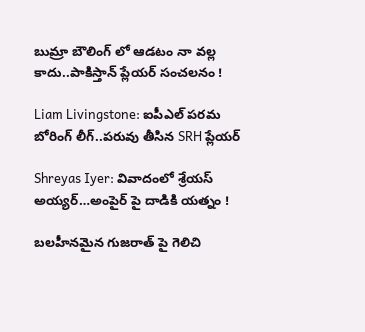బుమ్రా బౌలింగ్ లో ఆడ‌టం నా వ‌ల్ల కాదు..పాకిస్తాన్ ప్లేయ‌ర్ సంచ‌ల‌నం !

Liam Livingstone: ఐపీఎల్ ప‌ర‌మ బోరింగ్ లీగ్..ప‌రువు తీసిన‌ SRH ప్లేయర్‌

Shreyas Iyer: వివాదంలో శ్రేయస్ అయ్య‌ర్‌…అంపైర్ పై దాడికి య‌త్నం !

బ‌ల‌హీనమైన గుజ‌రాత్ పై గెలిచి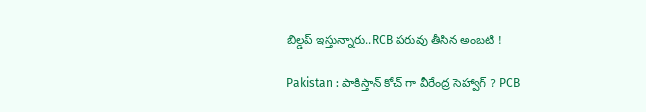బిల్డ‌ప్ ఇస్తున్నారు..RCB ప‌రువు తీసిన అంబ‌టి !

Pakistan : పాకిస్తాన్ కోచ్ గా వీరేంద్ర సెహ్వాగ్ ? PCB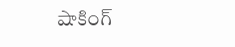షాకింగ్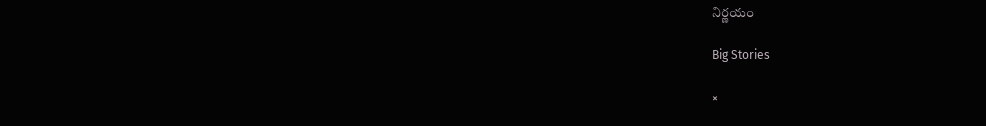నిర్ణ‌యం

Big Stories

×